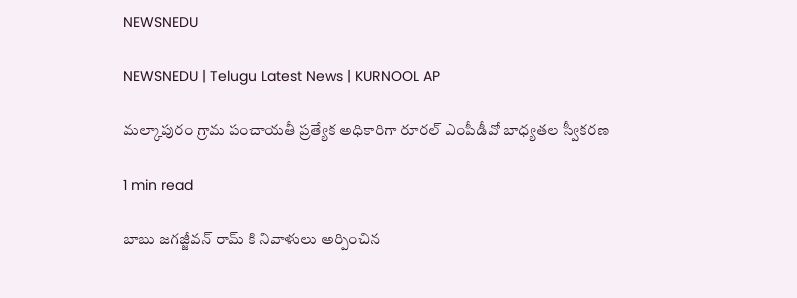NEWSNEDU

NEWSNEDU | Telugu Latest News | KURNOOL AP

మల్కాపురం గ్రామ పంచాయతీ ప్రత్యేక అధికారిగా రూరల్ ఎంపీడీవో బాధ్యతల స్వీకరణ

1 min read

బాబు జగజ్జీవన్ రామ్ కి నివాళులు అర్పించిన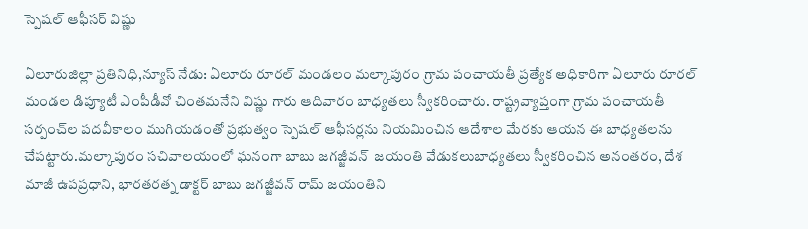స్పెషల్ ఆఫీసర్ విష్ణు

ఏలూరుజిల్లా ప్రతినిధి,న్యూస్ నేడు: ఏలూరు రూరల్ మండలం మల్కాపురం గ్రామ పంచాయతీ ప్రత్యేక అధికారిగా ఏలూరు రూరల్ మండల డిప్యూటీ ఎంపీడీవో చింతమనేని విష్ణు గారు ఆదివారం బాధ్యతలు స్వీకరించారు. రాష్ట్రవ్యాప్తంగా గ్రామ పంచాయతీ సర్పంచ్‌ల పదవీకాలం ముగియడంతో ప్రభుత్వం స్పెషల్ ఆఫీసర్లను నియమించిన ఆదేశాల మేరకు ఆయన ఈ బాధ్యతలను చేపట్టారు.మల్కాపురం సచివాలయంలో ఘనంగా బాబు జగజ్జీవన్  జయంతి వేడుకలుబాధ్యతలు స్వీకరించిన అనంతరం, దేశ మాజీ ఉపప్రధాని, భారతరత్న డాక్టర్ బాబు జగజ్జీవన్ రామ్ జయంతిని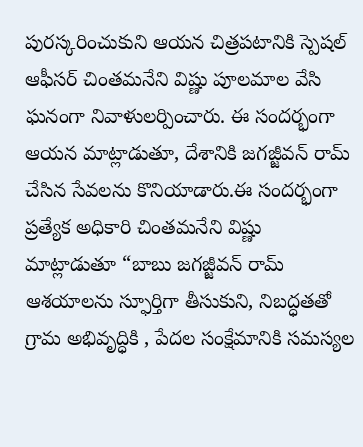పురస్కరించుకుని ఆయన చిత్రపటానికి స్పెషల్ ఆఫీసర్ చింతమనేని విష్ణు పూలమాల వేసి ఘనంగా నివాళులర్పించారు. ఈ సందర్భంగా ఆయన మాట్లాడుతూ, దేశానికి జగజ్జీవన్ రామ్ చేసిన సేవలను కొనియాడారు.ఈ సందర్భంగా ప్రత్యేక అధికారి చింతమనేని విష్ణు మాట్లాడుతూ “బాబు జగజ్జీవన్ రామ్ ఆశయాలను స్ఫూర్తిగా తీసుకుని, నిబద్ధతతో గ్రామ అభివృద్ధికి , పేదల సంక్షేమానికి సమస్యల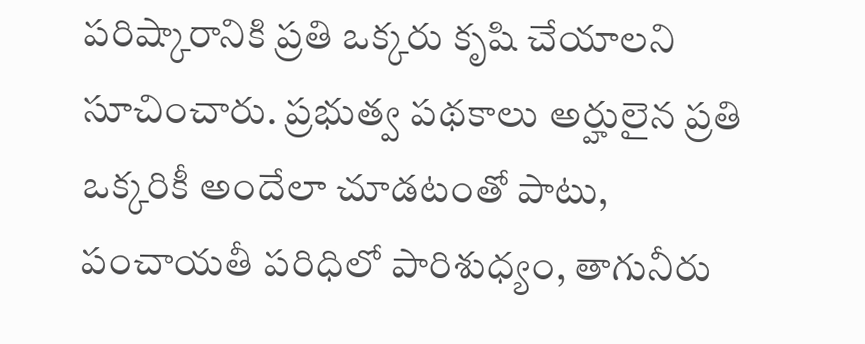పరిష్కారానికి ప్రతి ఒక్కరు కృషి చేయాలని సూచించారు. ప్రభుత్వ పథకాలు అర్హులైన ప్రతి ఒక్కరికీ అందేలా చూడటంతో పాటు, పంచాయతీ పరిధిలో పారిశుధ్యం, తాగునీరు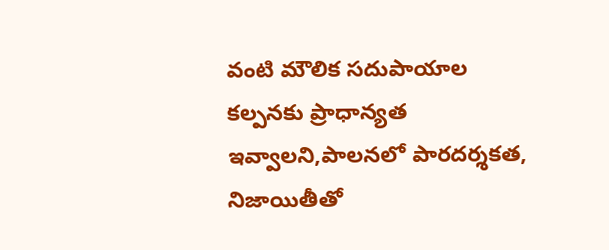వంటి మౌలిక సదుపాయాల కల్పనకు ప్రాధాన్యత ఇవ్వాలని,పాలనలో పారదర్శకత, నిజాయితీతో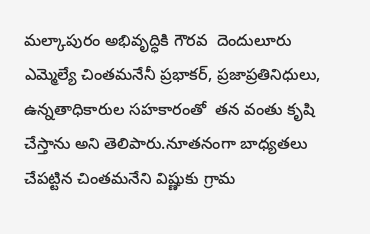మల్కాపురం అభివృద్ధికి గౌరవ  దెందులూరు ఎమ్మెల్యే చింతమనేనీ ప్రభాకర్, ప్రజాప్రతినిధులు, ఉన్నతాధికారుల సహకారంతో  తన వంతు కృషి చేస్తాను అని తెలిపారు.నూతనంగా బాధ్యతలు చేపట్టిన చింతమనేని విష్ణుకు గ్రామ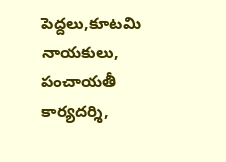పెద్దలు,కూటమి నాయకులు, పంచాయతీ కార్యదర్శి,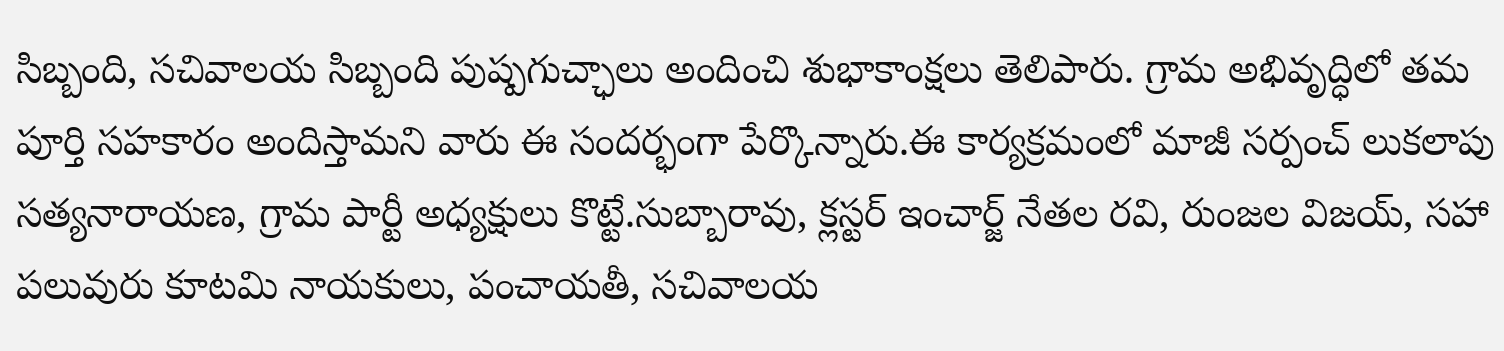సిబ్బంది, సచివాలయ సిబ్బంది పుష్పగుచ్ఛాలు అందించి శుభాకాంక్షలు తెలిపారు. గ్రామ అభివృద్ధిలో తమ పూర్తి సహకారం అందిస్తామని వారు ఈ సందర్భంగా పేర్కొన్నారు.ఈ కార్యక్రమంలో మాజీ సర్పంచ్ లుకలాపు సత్యనారాయణ, గ్రామ పార్టీ అధ్యక్షులు కొట్టే.సుబ్బారావు, క్లస్టర్ ఇంచార్జ్ నేతల రవి, రుంజల విజయ్, సహా పలువురు కూటమి నాయకులు, పంచాయతీ, సచివాలయ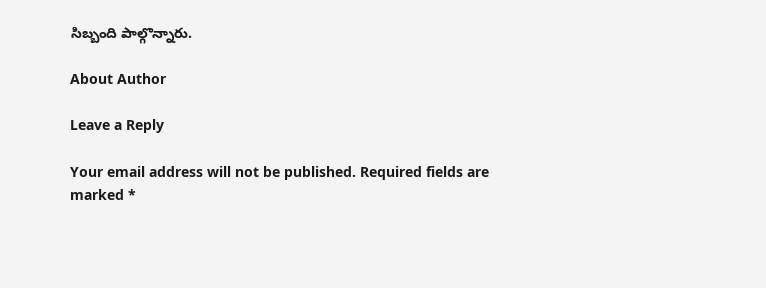సిబ్బంది పాల్గొన్నారు.

About Author

Leave a Reply

Your email address will not be published. Required fields are marked *